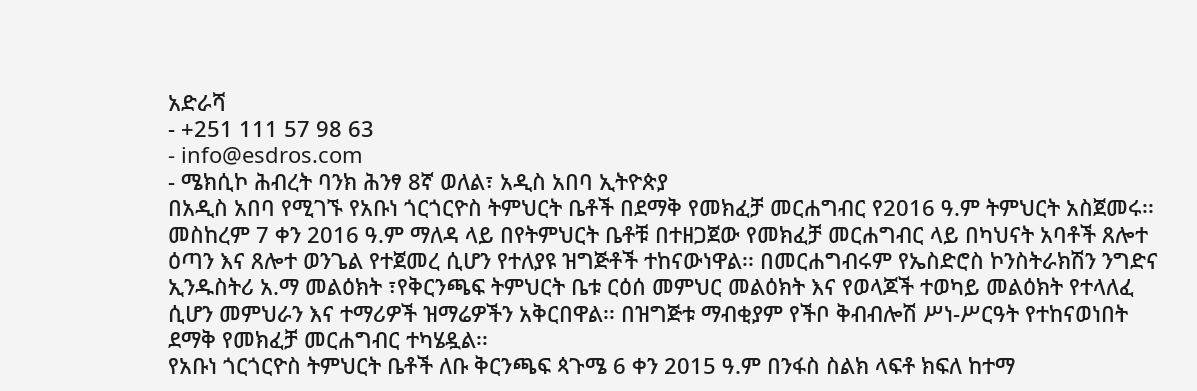አድራሻ
- +251 111 57 98 63
- info@esdros.com
- ሜክሲኮ ሕብረት ባንክ ሕንፃ 8ኛ ወለል፣ አዲስ አበባ ኢትዮጵያ
በአዲስ አበባ የሚገኙ የአቡነ ጎርጎርዮስ ትምህርት ቤቶች በደማቅ የመክፈቻ መርሐግብር የ2016 ዓ.ም ትምህርት አስጀመሩ፡፡
መስከረም 7 ቀን 2016 ዓ.ም ማለዳ ላይ በየትምህርት ቤቶቹ በተዘጋጀው የመክፈቻ መርሐግብር ላይ በካህናት አባቶች ጸሎተ ዕጣን እና ጸሎተ ወንጌል የተጀመረ ሲሆን የተለያዩ ዝግጅቶች ተከናውነዋል፡፡ በመርሐግብሩም የኤስድሮስ ኮንስትራክሽን ንግድና ኢንዱስትሪ አ.ማ መልዕክት ፣የቅርንጫፍ ትምህርት ቤቱ ርዕሰ መምህር መልዕክት እና የወላጆች ተወካይ መልዕክት የተላለፈ ሲሆን መምህራን እና ተማሪዎች ዝማሬዎችን አቅርበዋል፡፡ በዝግጅቱ ማብቂያም የችቦ ቅብብሎሽ ሥነ-ሥርዓት የተከናወነበት ደማቅ የመክፈቻ መርሐግብር ተካሄዷል፡፡
የአቡነ ጎርጎርዮስ ትምህርት ቤቶች ለቡ ቅርንጫፍ ጳጉሜ 6 ቀን 2015 ዓ.ም በንፋስ ስልክ ላፍቶ ክፍለ ከተማ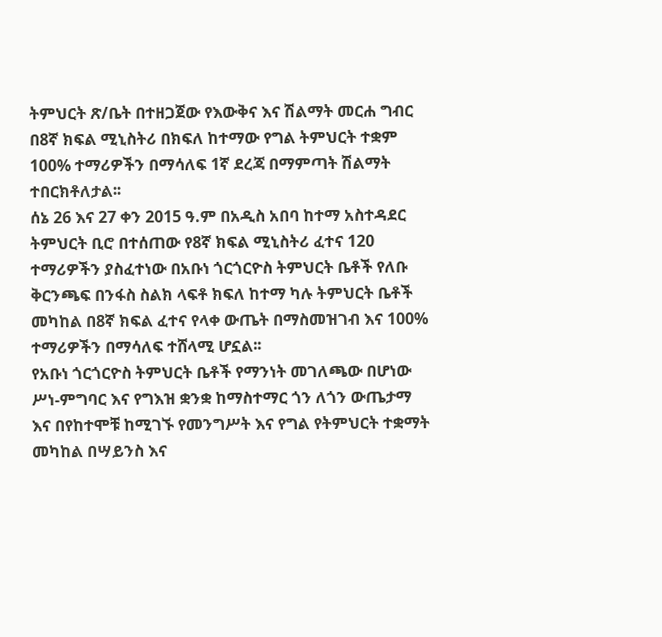ትምህርት ጽ/ቤት በተዘጋጀው የእውቅና እና ሽልማት መርሐ ግብር በ8ኛ ክፍል ሚኒስትሪ በክፍለ ከተማው የግል ትምህርት ተቋም 100% ተማሪዎችን በማሳለፍ 1ኛ ደረጃ በማምጣት ሽልማት ተበርክቶለታል፡፡
ሰኔ 26 እና 27 ቀን 2015 ዓ.ም በአዲስ አበባ ከተማ አስተዳደር ትምህርት ቢሮ በተሰጠው የ8ኛ ክፍል ሚኒስትሪ ፈተና 120 ተማሪዎችን ያስፈተነው በአቡነ ጎርጎርዮስ ትምህርት ቤቶች የለቡ ቅርንጫፍ በንፋስ ስልክ ላፍቶ ክፍለ ከተማ ካሉ ትምህርት ቤቶች መካከል በ8ኛ ክፍል ፈተና የላቀ ውጤት በማስመዝገብ እና 100% ተማሪዎችን በማሳለፍ ተሸላሚ ሆኗል፡፡
የአቡነ ጎርጎርዮስ ትምህርት ቤቶች የማንነት መገለጫው በሆነው ሥነ-ምግባር እና የግእዝ ቋንቋ ከማስተማር ጎን ለጎን ውጤታማ እና በየከተሞቹ ከሚገኙ የመንግሥት እና የግል የትምህርት ተቋማት መካከል በሣይንስ እና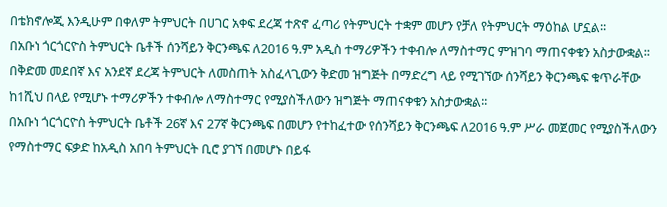በቴክኖሎጂ እንዲሁም በቀለም ትምህርት በሀገር አቀፍ ደረጃ ተጽኖ ፈጣሪ የትምህርት ተቋም መሆን የቻለ የትምህርት ማዕከል ሆኗል፡፡
በአቡነ ጎርጎርዮስ ትምህርት ቤቶች ሰንሻይን ቅርንጫፍ ለ2016 ዓ.ም አዲስ ተማሪዎችን ተቀብሎ ለማስተማር ምዝገባ ማጠናቀቁን አስታውቋል፡፡
በቅድመ መደበኛ እና አንደኛ ደረጃ ትምህርት ለመስጠት አስፈላጊውን ቅድመ ዝግጅት በማድረግ ላይ የሚገኘው ሰንሻይን ቅርንጫፍ ቁጥራቸው ከ1ሺህ በላይ የሚሆኑ ተማሪዎችን ተቀብሎ ለማስተማር የሚያስችለውን ዝግጅት ማጠናቀቁን አስታውቋል፡፡
በአቡነ ጎርጎርዮስ ትምህርት ቤቶች 26ኛ እና 27ኛ ቅርንጫፍ በመሆን የተከፈተው የሰንሻይን ቅርንጫፍ ለ2016 ዓ.ም ሥራ መጀመር የሚያስችለውን የማስተማር ፍቃድ ከአዲስ አበባ ትምህርት ቢሮ ያገኘ በመሆኑ በይፋ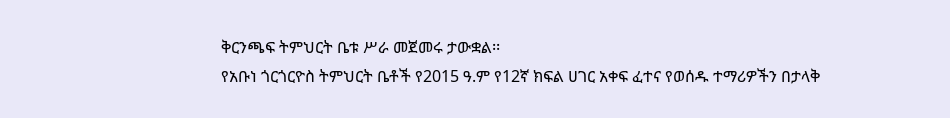ቅርንጫፍ ትምህርት ቤቱ ሥራ መጀመሩ ታውቋል፡፡
የአቡነ ጎርጎርዮስ ትምህርት ቤቶች የ2015 ዓ.ም የ12ኛ ክፍል ሀገር አቀፍ ፈተና የወሰዱ ተማሪዎችን በታላቅ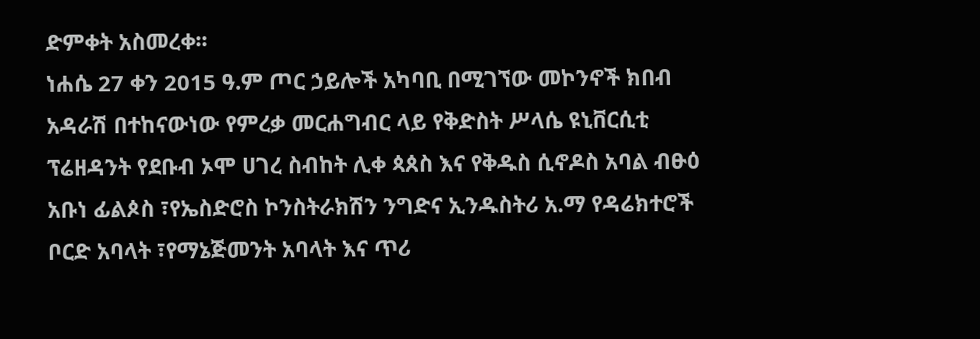ድምቀት አስመረቀ፡፡
ነሐሴ 27 ቀን 2015 ዓ.ም ጦር ኃይሎች አካባቢ በሚገኘው መኮንኖች ክበብ አዳራሽ በተከናውነው የምረቃ መርሐግብር ላይ የቅድስት ሥላሴ ዩኒቨርሲቲ ፕሬዘዳንት የደቡብ ኦሞ ሀገረ ስብከት ሊቀ ጳጰስ እና የቅዱስ ሲኖዶስ አባል ብፁዕ አቡነ ፊልጶስ ፣የኤስድሮስ ኮንስትራክሽን ንግድና ኢንዱስትሪ አ.ማ የዳሬክተሮች ቦርድ አባላት ፣የማኔጅመንት አባላት እና ጥሪ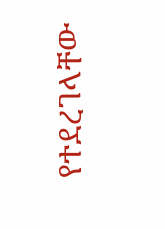የተደረገላቸው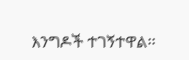እንግዶች ተገኝተዋል፡፡